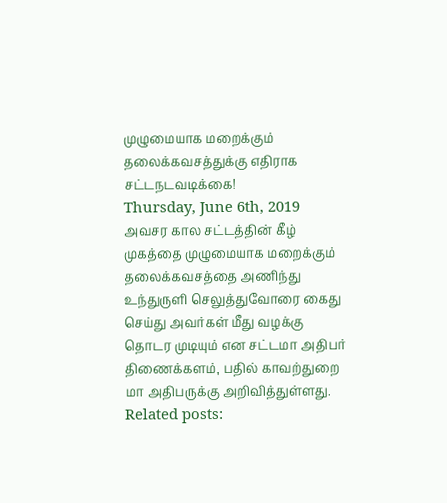முழுமையாக மறைக்கும் தலைக்கவசத்துக்கு எதிராக சட்டநடவடிக்கை!
Thursday, June 6th, 2019
அவசர கால சட்டத்தின் கீழ் முகத்தை முழுமையாக மறைக்கும் தலைக்கவசத்தை அணிந்து உந்துருளி செலுத்துவோரை கைது செய்து அவர்கள் மீது வழக்கு தொடர முடியும் என சட்டமா அதிபர் திணைக்களம், பதில் காவற்துறை மா அதிபருக்கு அறிவித்துள்ளது.
Related posts: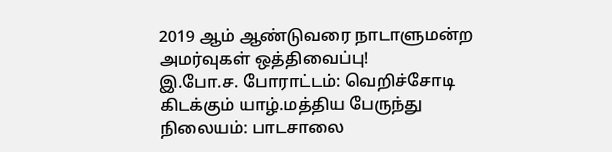2019 ஆம் ஆண்டுவரை நாடாளுமன்ற அமர்வுகள் ஒத்திவைப்பு!
இ.போ.ச. போராட்டம்: வெறிச்சோடி கிடக்கும் யாழ்.மத்திய பேருந்து நிலையம்: பாடசாலை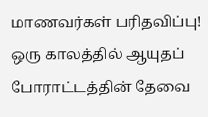மாணவர்கள் பரிதவிப்பு!
ஒரு காலத்தில் ஆயுதப் போராட்டத்தின் தேவை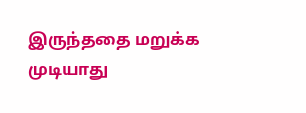இருந்ததை மறுக்க முடியாது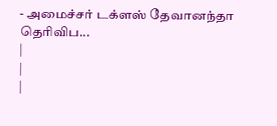- அமைச்சர் டக்ளஸ் தேவானந்தா தெரிவிப...
|
|
|